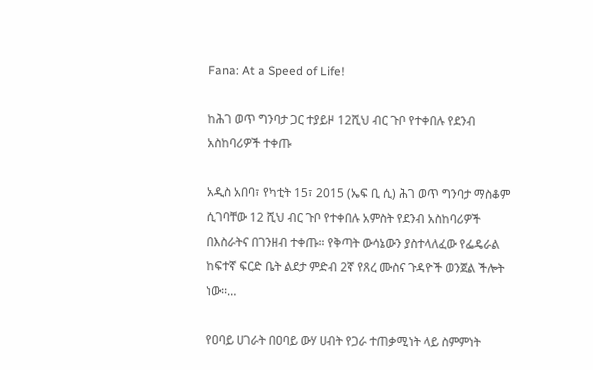Fana: At a Speed of Life!

ከሕገ ወጥ ግንባታ ጋር ተያይዞ 12ሺህ ብር ጉቦ የተቀበሉ የደንብ አስከባሪዎች ተቀጡ

አዲስ አበባ፣ የካቲት 15፣ 2015 (ኤፍ ቢ ሲ) ሕገ ወጥ ግንባታ ማስቆም ሲገባቸው 12 ሺህ ብር ጉቦ የተቀበሉ አምስት የደንብ አስከባሪዎች በእስራትና በገንዘብ ተቀጡ። የቅጣት ውሳኔውን ያስተላለፈው የፌዴራል ከፍተኛ ፍርድ ቤት ልደታ ምድብ 2ኛ የጸረ ሙስና ጉዳዮች ወንጀል ችሎት ነው፡፡…

የዐባይ ሀገራት በዐባይ ውሃ ሀብት የጋራ ተጠቃሚነት ላይ ስምምነት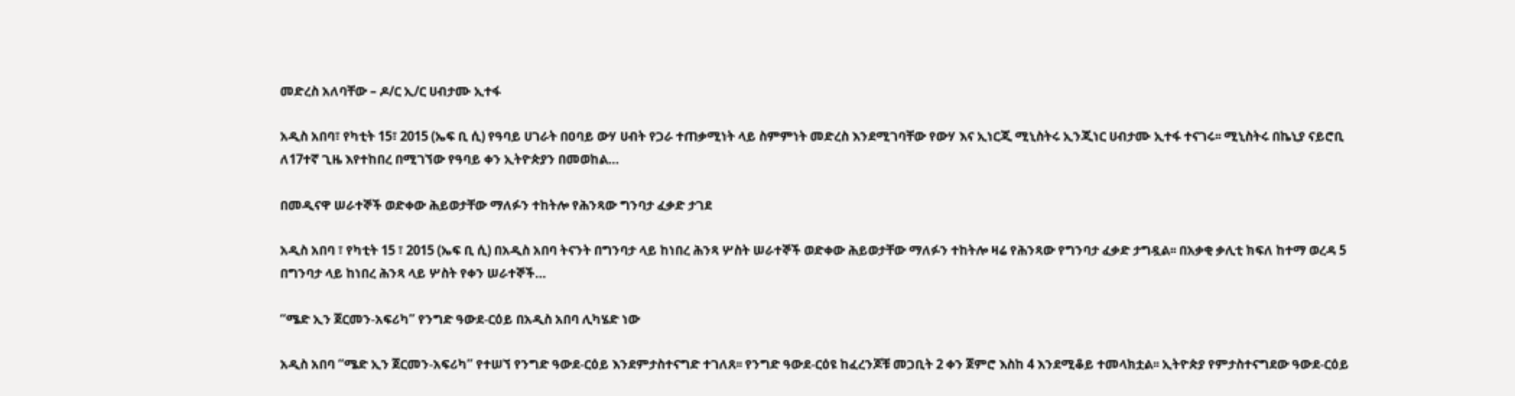መድረስ አለባቸው – ዶ/ር ኢ/ር ሀብታሙ ኢተፋ

አዲስ አበባ፣ የካቲት 15፣ 2015 (ኤፍ ቢ ሲ) የዓባይ ሀገራት በዐባይ ውሃ ሀብት የጋራ ተጠቃሚነት ላይ ስምምነት መድረስ እንደሚገባቸው የውሃ እና ኢነርጂ ሚኒስትሩ ኢንጂነር ሀብታሙ ኢተፋ ተናገሩ፡፡ ሚኒስትሩ በኬኒያ ናይሮቢ ለ17ተኛ ጊዜ እየተከበረ በሚገኘው የዓባይ ቀን ኢትዮጵያን በመወከል…

በመዲናዋ ሠራተኞች ወድቀው ሕይወታቸው ማለፉን ተከትሎ የሕንጻው ግንባታ ፈቃድ ታገደ

አዲስ አበባ ፣ የካቲት 15 ፣ 2015 (ኤፍ ቢ ሲ) በአዲስ አበባ ትናንት በግንባታ ላይ ከነበረ ሕንጻ ሦስት ሠራተኞች ወድቀው ሕይወታቸው ማለፉን ተከትሎ ዛሬ የሕንጻው የግንባታ ፈቃድ ታግዷል፡፡ በአቃቂ ቃሊቲ ክፍለ ከተማ ወረዳ 5 በግንባታ ላይ ከነበረ ሕንጻ ላይ ሦስት የቀን ሠራተኞች…

“ሜድ ኢን ጀርመን-አፍሪካ” የንግድ ዓውደ-ርዕይ በአዲስ አበባ ሊካሄድ ነው

አዲስ አበባ “ሜድ ኢን ጀርመን-አፍሪካ” የተሠኘ የንግድ ዓውደ-ርዕይ እንደምታስተናግድ ተገለጸ፡፡ የንግድ ዓውደ-ርዕዩ ከፈረንጆቹ መጋቢት 2 ቀን ጀምሮ እስከ 4 እንደሚቆይ ተመላክቷል፡፡ ኢትዮጵያ የምታስተናግደው ዓውደ-ርዕይ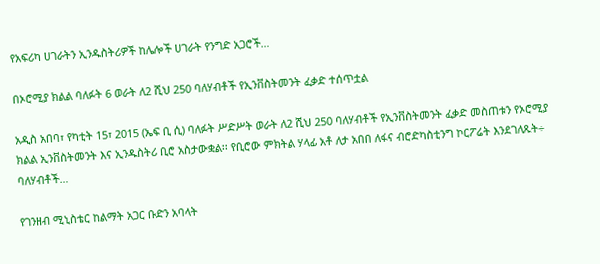የአፍሪካ ሀገራትን ኢንዱስትሪዎች ከሌሎች ሀገራት የንግድ አጋሮች…

በኦሮሚያ ክልል ባለፉት 6 ወራት ለ2 ሺህ 250 ባለሃብቶች የኢንቨስትመንት ፈቃድ ተሰጥቷል

አዲስ አበባ፣ የካቲት 15፣ 2015 (ኤፍ ቢ ሲ) ባለፉት ሥድሥት ወራት ለ2 ሺህ 250 ባለሃብቶች የኢንቨስትመንት ፈቃድ መስጠቱን የኦሮሚያ ክልል ኢንቨስትመንት እና ኢንዱስትሪ ቢሮ አስታውቋል፡፡ የቢሮው ምክትል ሃላፊ አቶ ለታ አበበ ለፋና ብሮድካስቲንግ ኮርፖሬት እንደገለጹት÷ ባለሃብቶች…

የገንዘብ ሚኒስቴር ከልማት አጋር ቡድን አባላት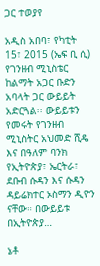ጋር ተወያየ

አዲስ አበባ፣ የካቲት 15፣ 2015 (ኤፍ ቢ ሲ) የገንዘብ ሚኒስቴር ከልማት አጋር ቡድን አባላት ጋር ውይይት አድርጓል፡፡ ውይይቱን የመሩት የገንዘብ ሚኒስትር አህመድ ሺዴ እና በዓለም ባንክ የኢትዮጵያ፣ ኤርትራ፣ ደቡብ ሱዳን እና ሱዳን ዳይሬክተር ኦስማን ዲዮን ናቸው። በውይይቱ በኢትዮጵያ…

ኔቶ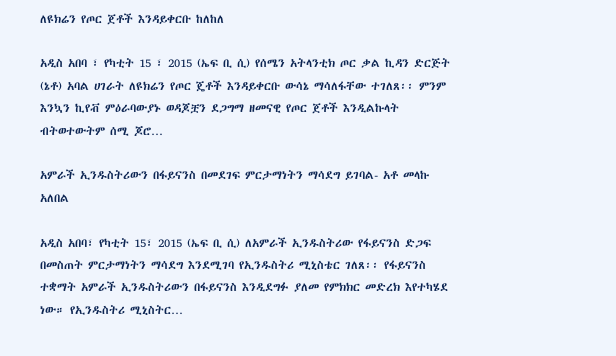ለዩክሬን የጦር ጀቶች እንዳይቀርቡ ከለከለ

አዲስ አበባ ፣ የካቲት 15 ፣ 2015 (ኤፍ ቢ ሲ) የሰሜን አትላንቲክ ጦር ቃል ኪዳን ድርጅት (ኔቶ) አባል ሀገራት ለዩክሬን የጦር ጄቶች እንዳይቀርቡ ውሳኔ ማሳለፋቸው ተገለጸ፡፡ ምንም እንኳን ኪየቭ ምዕራባውያኑ ወዳጆቿን ደጋግማ ዘመናዊ የጦር ጀቶች እንዲልኩላት ብትወተውትም ሰሚ ጆሮ…

አምራች ኢንዱስትሪውን በፋይናንስ በመደገፍ ምርታማነትን ማሳደግ ይገባል- አቶ መላኩ አለበል

አዲስ አበባ፣ የካቲት 15፣ 2015 (ኤፍ ቢ ሲ) ለአምራች ኢንዱስትሪው የፋይናንስ ድጋፍ በመስጠት ምርታማነትን ማሳደግ እንደሚገባ የኢንዱስትሪ ሚኒስቴር ገለጸ፡፡ የፋይናንስ ተቋማት አምራች ኢንዱስትሪውን በፋይናንስ እንዲደግፉ ያለመ የምክክር መድረክ እየተካሄደ ነው። የኢንዱስትሪ ሚኒስትር…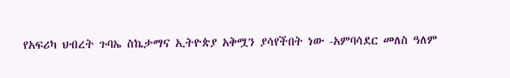የአፍሪካ ህብረት ጉባኤ ስኬታማና ኢትዮጵያ አቅሟን ያሳየችበት ነው -አምባሳደር መለስ ዓለም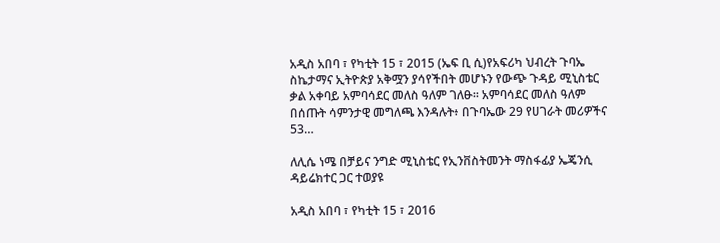አዲስ አበባ ፣ የካቲት 15 ፣ 2015 (ኤፍ ቢ ሲ)የአፍሪካ ህብረት ጉባኤ ስኬታማና ኢትዮጵያ አቅሟን ያሳየችበት መሆኑን የውጭ ጉዳይ ሚኒስቴር ቃል አቀባይ አምባሳደር መለስ ዓለም ገለፁ፡፡ አምባሳደር መለስ ዓለም በሰጡት ሳምንታዊ መግለጫ እንዳሉት፥ በጉባኤው 29 የሀገራት መሪዎችና 53…

ለሊሴ ነሜ በቻይና ንግድ ሚኒስቴር የኢንቨስትመንት ማስፋፊያ ኤጄንሲ ዳይሬክተር ጋር ተወያዩ

አዲስ አበባ ፣ የካቲት 15 ፣ 2016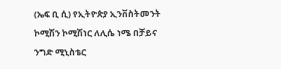(ኤፍ ቢ ሲ) የኢትዮጵያ ኢንቨስትመንት ኮሚሽን ኮሚሽነር ለሊሴ ነሜ በቻይና ንግድ ሚኒስቴር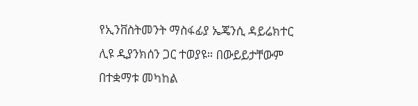የኢንቨስትመንት ማስፋፊያ ኤጄንሲ ዳይሬክተር ሊዩ ዲያንክሰን ጋር ተወያዩ። በውይይታቸውም በተቋማቱ መካከል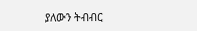ያለውን ትብብር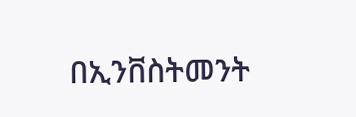በኢንቨስትመንት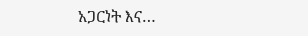አጋርነት እና…